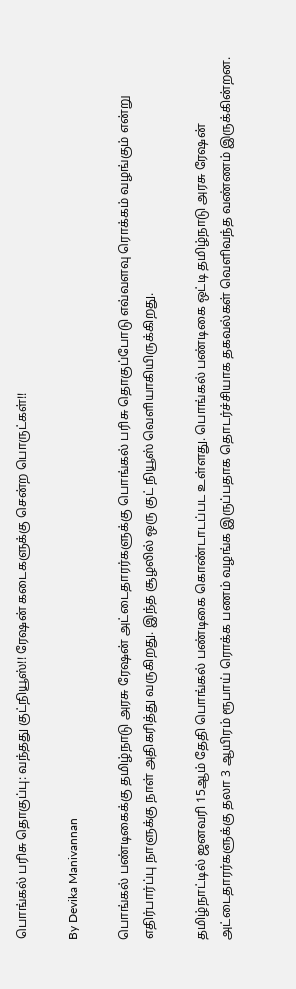பொங்கல் பரிசு தொகுப்பு: வந்தது குட்நியூஸ்!! ரேஷன் கடைகளுக்கு சென்ற பொருட்கள்!!

By Devika Manivannan

பொங்கல் பண்டிகைக்கு தமிழ்நாடு அரசு ரேஷன் அட்டைதாரர்களுக்கு பொங்கல் பரிசு தொகுப்போடு எவ்வளவு ரொக்கம் வழங்கும் என்று எதிர்பார்ப்பு நாளுக்கு நாள் அதிகரித்து வருகிறது. இந்த சூழலில் ஒரு குட் நியூஸ் வெளியாகியிருக்கிறது.

தமிழ்நாட்டில் ஜனவரி 15ஆம் தேதி பொங்கல் பண்டிகை கொண்டாடப்பட உள்ளது. பொங்கல் பண்டிகை ஒட்டி தமிழ்நாடு அரசு ரேஷன் அட்டைதாரர்களுக்கு தலா 3 ஆயிரம் ரூபாய் ரொக்க பணம் வழங்க இருப்பதாக தொடர்ச்சியாக தகவல்கள் வெளிவந்த வண்ணம் இருக்கின்றன.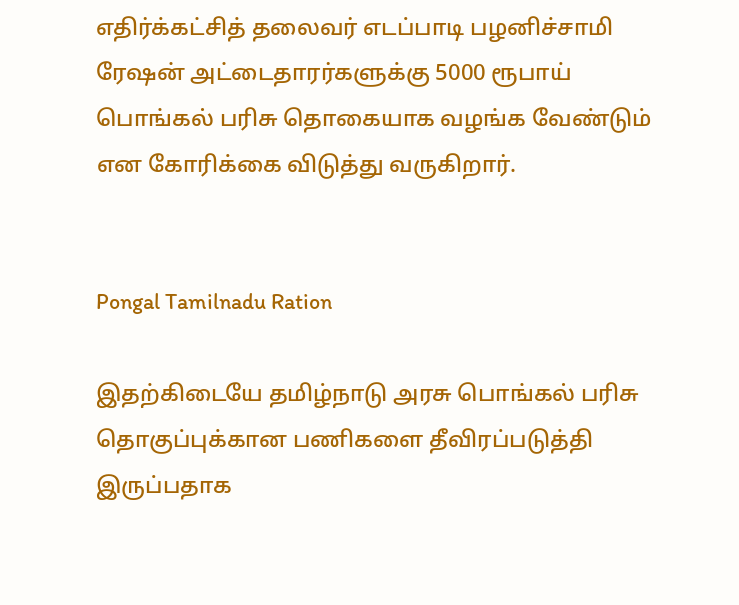எதிர்க்கட்சித் தலைவர் எடப்பாடி பழனிச்சாமி ரேஷன் அட்டைதாரர்களுக்கு 5000 ரூபாய் பொங்கல் பரிசு தொகையாக வழங்க வேண்டும் என கோரிக்கை விடுத்து வருகிறார்.


Pongal Tamilnadu Ration

இதற்கிடையே தமிழ்நாடு அரசு பொங்கல் பரிசு தொகுப்புக்கான பணிகளை தீவிரப்படுத்தி இருப்பதாக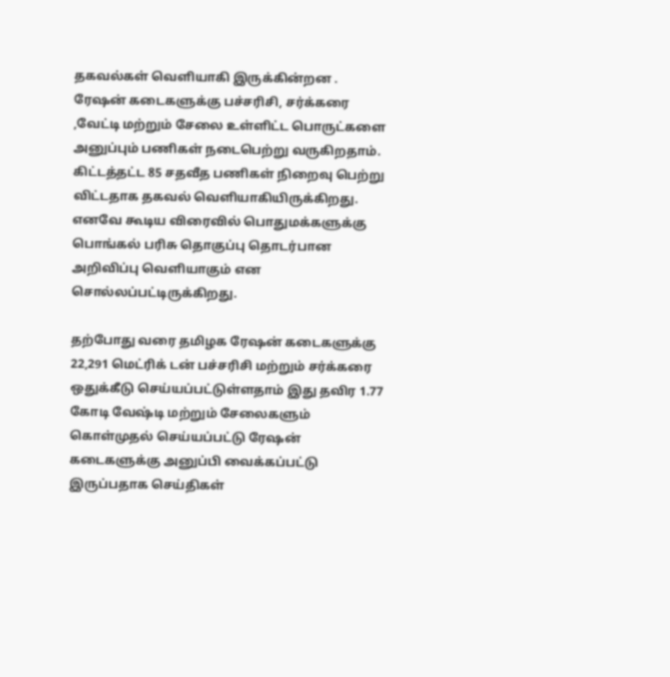தகவல்கள் வெளியாகி இருக்கின்றன . ரேஷன் கடைகளுக்கு பச்சரிசி, சர்க்கரை ,வேட்டி மற்றும் சேலை உள்ளிட்ட பொருட்களை அனுப்பும் பணிகள் நடைபெற்று வருகிறதாம். கிட்டத்தட்ட 85 சதவீத பணிகள் நிறைவு பெற்று விட்டதாக தகவல் வெளியாகியிருக்கிறது. எனவே கூடிய விரைவில் பொதுமக்களுக்கு பொங்கல் பரிசு தொகுப்பு தொடர்பான அறிவிப்பு வெளியாகும் என சொல்லப்பட்டிருக்கிறது.

தற்போது வரை தமிழக ரேஷன் கடைகளுக்கு 22,291 மெட்ரிக் டன் பச்சரிசி மற்றும் சர்க்கரை ஒதுக்கீடு செய்யப்பட்டுள்ளதாம் இது தவிர 1.77 கோடி வேஷ்டி மற்றும் சேலைகளும் கொள்முதல் செய்யப்பட்டு ரேஷன் கடைகளுக்கு அனுப்பி வைக்கப்பட்டு இருப்பதாக செய்திகள்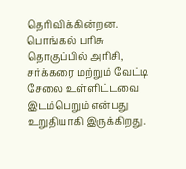தெரிவிக்கின்றன. பொங்கல் பரிசு தொகுப்பில் அரிசி, சர்க்கரை மற்றும் வேட்டி சேலை உள்ளிட்டவை இடம்பெறும் என்பது உறுதியாகி இருக்கிறது.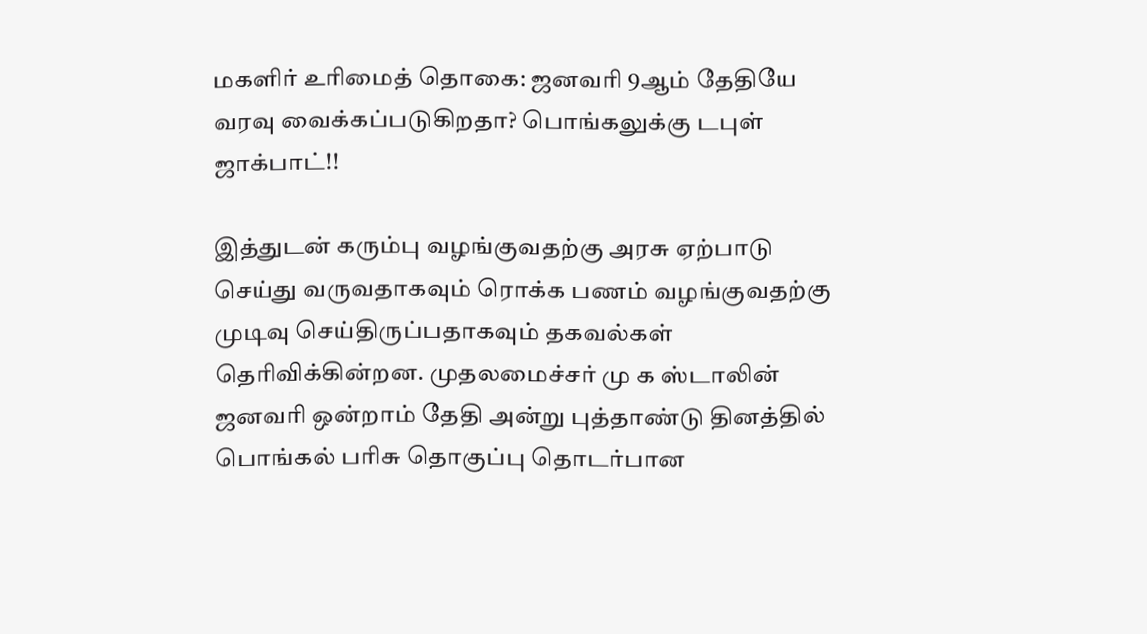மகளிர் உரிமைத் தொகை: ஜனவரி 9ஆம் தேதியே வரவு வைக்கப்படுகிறதா? பொங்கலுக்கு டபுள் ஜாக்பாட்!!

இத்துடன் கரும்பு வழங்குவதற்கு அரசு ஏற்பாடு செய்து வருவதாகவும் ரொக்க பணம் வழங்குவதற்கு முடிவு செய்திருப்பதாகவும் தகவல்கள் தெரிவிக்கின்றன. முதலமைச்சர் மு க ஸ்டாலின் ஜனவரி ஒன்றாம் தேதி அன்று புத்தாண்டு தினத்தில் பொங்கல் பரிசு தொகுப்பு தொடர்பான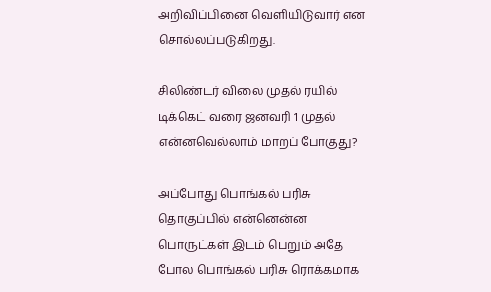அறிவிப்பினை வெளியிடுவார் என சொல்லப்படுகிறது.

சிலிண்டர் விலை முதல் ரயில் டிக்கெட் வரை ஜனவரி 1 முதல் என்னவெல்லாம் மாறப் போகுது?

அப்போது பொங்கல் பரிசு தொகுப்பில் என்னென்ன பொருட்கள் இடம் பெறும் அதே போல பொங்கல் பரிசு ரொக்கமாக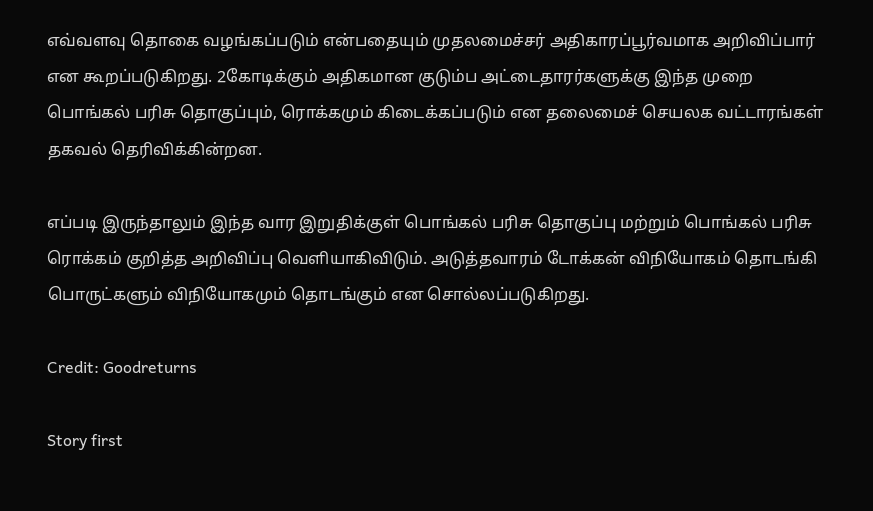எவ்வளவு தொகை வழங்கப்படும் என்பதையும் முதலமைச்சர் அதிகாரப்பூர்வமாக அறிவிப்பார் என கூறப்படுகிறது. 2கோடிக்கும் அதிகமான குடும்ப அட்டைதாரர்களுக்கு இந்த முறை பொங்கல் பரிசு தொகுப்பும், ரொக்கமும் கிடைக்கப்படும் என தலைமைச் செயலக வட்டாரங்கள் தகவல் தெரிவிக்கின்றன.

எப்படி இருந்தாலும் இந்த வார இறுதிக்குள் பொங்கல் பரிசு தொகுப்பு மற்றும் பொங்கல் பரிசு ரொக்கம் குறித்த அறிவிப்பு வெளியாகிவிடும். அடுத்தவாரம் டோக்கன் விநியோகம் தொடங்கி பொருட்களும் விநியோகமும் தொடங்கும் என சொல்லப்படுகிறது.

Credit: Goodreturns

Story first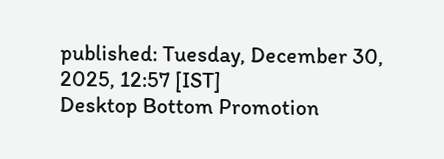published: Tuesday, December 30, 2025, 12:57 [IST]
Desktop Bottom Promotion